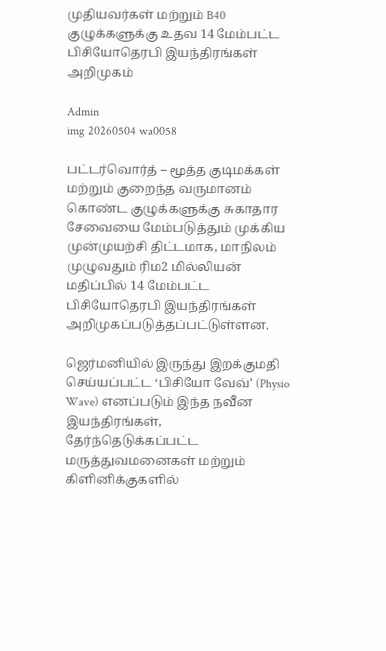முதியவர்கள் மற்றும் B40 குழுக்களுக்கு உதவ 14 மேம்பட்ட பிசியோதெரபி இயந்திரங்கள் அறிமுகம்

Admin
img 20260504 wa0058

பட்டர்வொர்த் – மூத்த குடிமக்கள் மற்றும் குறைந்த வருமானம் கொண்ட குழுக்களுக்கு சுகாதார சேவையை மேம்படுத்தும் முக்கிய முன்முயற்சி திட்டமாக, மாநிலம் முழுவதும் ரிம2 மில்லியன் மதிப்பில் 14 மேம்பட்ட பிசியோதெரபி இயந்திரங்கள் அறிமுகப்படுத்தப்பட்டுள்ளன.

ஜெர்மனியில் இருந்து இறக்குமதி செய்யப்பட்ட ‘பிசியோ வேவ்’ (Physio Wave) எனப்படும் இந்த நவீன இயந்திரங்கள், தேர்ந்தெடுக்கப்பட்ட மருத்துவமனைகள் மற்றும் கிளினிக்குகளில்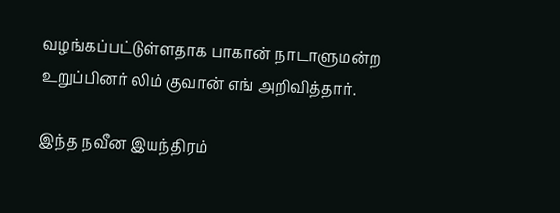வழங்கப்பட்டுள்ளதாக பாகான் நாடாளுமன்ற உறுப்பினர் லிம் குவான் எங் அறிவித்தார்.

இந்த நவீன இயந்திரம்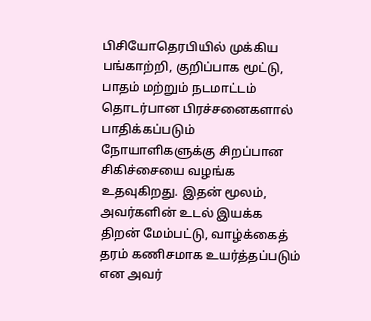பிசியோதெரபியில் முக்கிய பங்காற்றி, குறிப்பாக மூட்டு, பாதம் மற்றும் நடமாட்டம் தொடர்பான பிரச்சனைகளால் பாதிக்கப்படும் நோயாளிகளுக்கு சிறப்பான சிகிச்சையை வழங்க உதவுகிறது. இதன் மூலம், அவர்களின் உடல் இயக்க திறன் மேம்பட்டு, வாழ்க்கைத் தரம் கணிசமாக உயர்த்தப்படும் என அவர்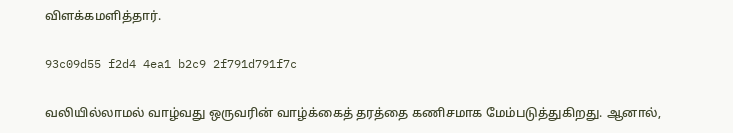விளக்கமளித்தார்.

93c09d55 f2d4 4ea1 b2c9 2f791d791f7c

வலியில்லாமல் வாழ்வது ஒருவரின் வாழ்க்கைத் தரத்தை கணிசமாக மேம்படுத்துகிறது. ஆனால்,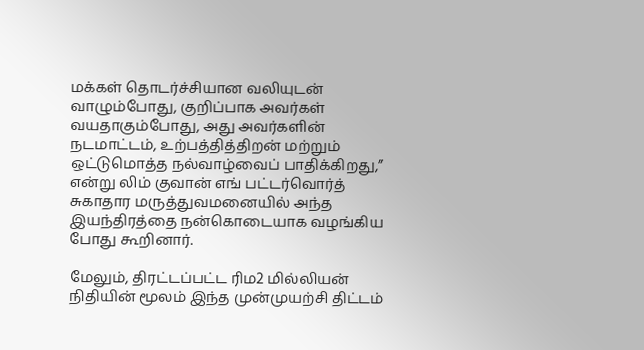மக்கள் தொடர்ச்சியான வலியுடன் வாழும்போது, குறிப்பாக அவர்கள் வயதாகும்போது, அது அவர்களின் நடமாட்டம், உற்பத்தித்திறன் மற்றும் ஒட்டுமொத்த நல்வாழ்வைப் பாதிக்கிறது,” என்று லிம் குவான் எங் பட்டர்வொர்த் சுகாதார மருத்துவமனையில் அந்த இயந்திரத்தை நன்கொடையாக வழங்கிய போது கூறினார்.

மேலும், திரட்டப்பட்ட ரிம2 மில்லியன் நிதியின் மூலம் இந்த முன்முயற்சி திட்டம்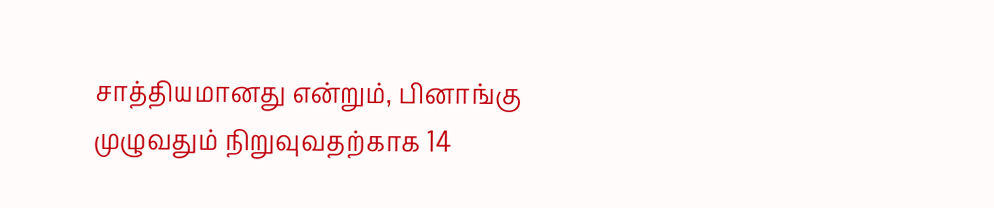சாத்தியமானது என்றும், பினாங்கு முழுவதும் நிறுவுவதற்காக 14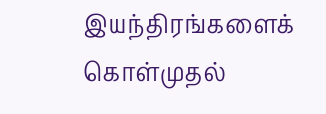இயந்திரங்களைக் கொள்முதல்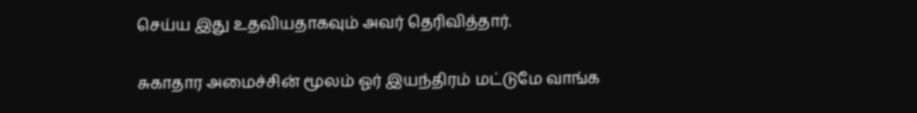செய்ய இது உதவியதாகவும் அவர் தெரிவித்தார்.

சுகாதார அமைச்சின் மூலம் ஓர் இயந்திரம் மட்டுமே வாங்க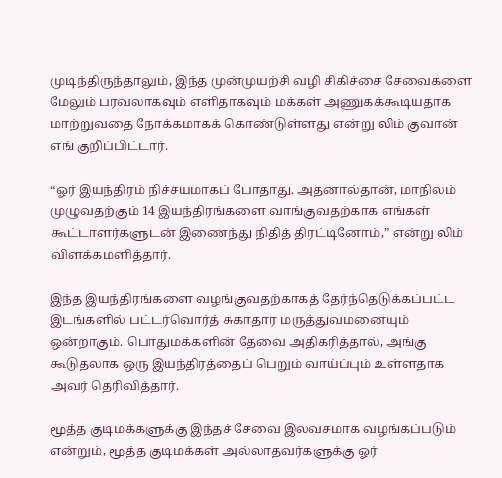முடிந்திருந்தாலும், இந்த முன்முயற்சி வழி சிகிச்சை சேவைகளை மேலும் பரவலாகவும் எளிதாகவும் மக்கள் அணுகக்கூடியதாக மாற்றுவதை நோக்கமாகக் கொண்டுள்ளது என்று லிம் குவான் எங் குறிப்பிட்டார்.

“ஓர் இயந்திரம் நிச்சயமாகப் போதாது. அதனால்தான், மாநிலம் முழுவதற்கும் 14 இயந்திரங்களை வாங்குவதற்காக எங்கள் கூட்டாளர்களுடன் இணைந்து நிதித் திரட்டினோம்,” என்று லிம் விளக்கமளித்தார்.

இந்த இயந்திரங்களை வழங்குவதற்காகத் தேர்ந்தெடுக்கப்பட்ட இடங்களில் பட்டர்வொர்த் சுகாதார மருத்துவமனையும் ஒன்றாகும். பொதுமக்களின் தேவை அதிகரித்தால், அங்கு கூடுதலாக ஒரு இயந்திரத்தைப் பெறும் வாய்ப்பும் உள்ளதாக அவர் தெரிவித்தார்.

மூத்த குடிமக்களுக்கு இந்தச் சேவை இலவசமாக வழங்கப்படும் என்றும், மூத்த குடிமக்கள் அல்லாதவர்களுக்கு ஓர்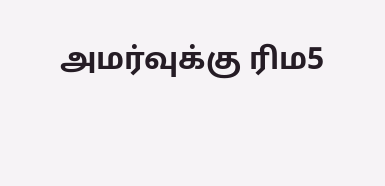அமர்வுக்கு ரிம5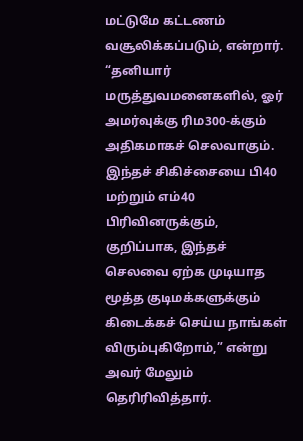மட்டுமே கட்டணம் வசூலிக்கப்படும், என்றார்.
“தனியார் மருத்துவமனைகளில், ஓர் அமர்வுக்கு ரிம300-க்கும் அதிகமாகச் செலவாகும். இந்தச் சிகிச்சையை பி40 மற்றும் எம்40 பிரிவினருக்கும், குறிப்பாக, இந்தச் செலவை ஏற்க முடியாத மூத்த குடிமக்களுக்கும் கிடைக்கச் செய்ய நாங்கள் விரும்புகிறோம்,” என்று அவர் மேலும் தெரிரிவித்தார்.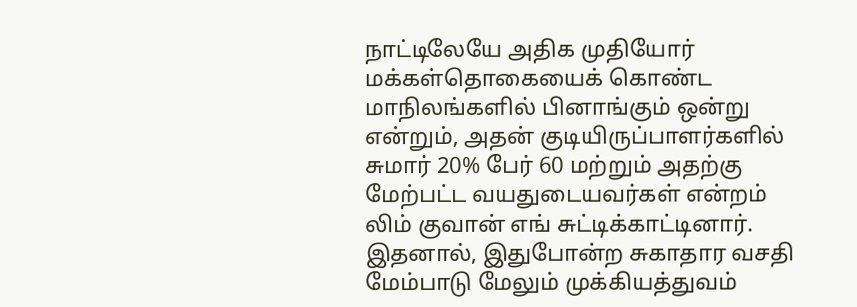நாட்டிலேயே அதிக முதியோர் மக்கள்தொகையைக் கொண்ட மாநிலங்களில் பினாங்கும் ஒன்று என்றும், அதன் குடியிருப்பாளர்களில் சுமார் 20% பேர் 60 மற்றும் அதற்கு மேற்பட்ட வயதுடையவர்கள் என்றம் லிம் குவான் எங் சுட்டிக்காட்டினார்.
இதனால், இதுபோன்ற சுகாதார வசதி மேம்பாடு மேலும் முக்கியத்துவம்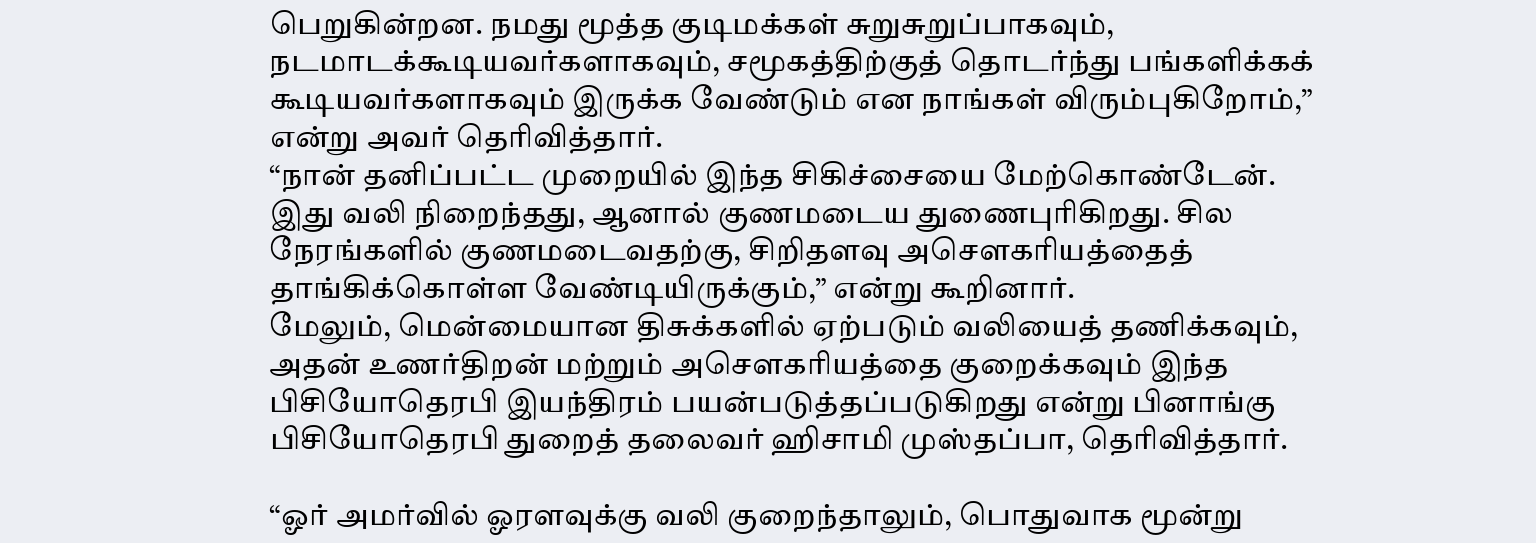பெறுகின்றன. நமது மூத்த குடிமக்கள் சுறுசுறுப்பாகவும், நடமாடக்கூடியவர்களாகவும், சமூகத்திற்குத் தொடர்ந்து பங்களிக்கக் கூடியவர்களாகவும் இருக்க வேண்டும் என நாங்கள் விரும்புகிறோம்,” என்று அவர் தெரிவித்தார்.
“நான் தனிப்பட்ட முறையில் இந்த சிகிச்சையை மேற்கொண்டேன். இது வலி நிறைந்தது, ஆனால் குணமடைய துணைபுரிகிறது. சில நேரங்களில் குணமடைவதற்கு, சிறிதளவு அசௌகரியத்தைத் தாங்கிக்கொள்ள வேண்டியிருக்கும்,” என்று கூறினார்.
மேலும், மென்மையான திசுக்களில் ஏற்படும் வலியைத் தணிக்கவும், அதன் உணர்திறன் மற்றும் அசௌகரியத்தை குறைக்கவும் இந்த பிசியோதெரபி இயந்திரம் பயன்படுத்தப்படுகிறது என்று பினாங்கு பிசியோதெரபி துறைத் தலைவர் ஹிசாமி முஸ்தப்பா, தெரிவித்தார்.

“ஓர் அமர்வில் ஓரளவுக்கு வலி குறைந்தாலும், பொதுவாக மூன்று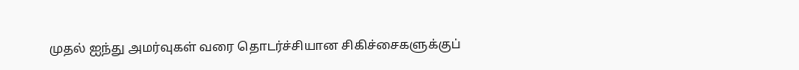முதல் ஐந்து அமர்வுகள் வரை தொடர்ச்சியான சிகிச்சைகளுக்குப்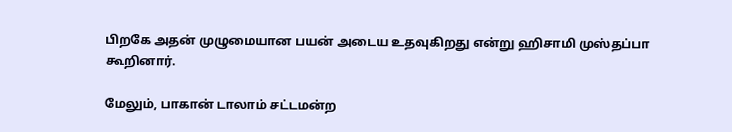பிறகே அதன் முழுமையான பயன் அடைய உதவுகிறது என்று ஹிசாமி முஸ்தப்பா கூறினார்.

மேலும், பாகான் டாலாம் சட்டமன்ற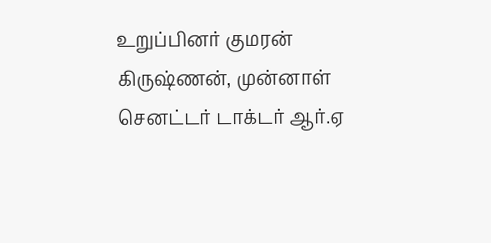உறுப்பினர் குமரன் கிருஷ்ணன், முன்னாள் செனட்டர் டாக்டர் ஆர்.ஏ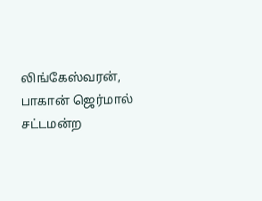லிங்கேஸ்வரன், பாகான் ஜெர்மால் சட்டமன்ற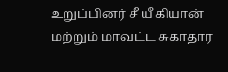உறுப்பினர் சீ யீ கியான் மற்றும் மாவட்ட சுகாதார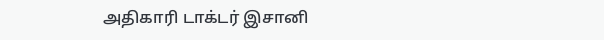அதிகாரி டாக்டர் இசானி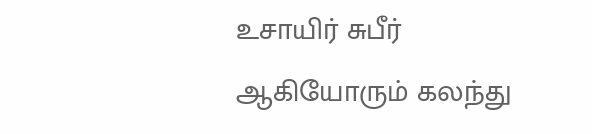உசாயிர் சுபீர் ஆகியோரும் கலந்து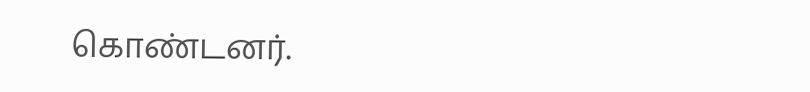கொண்டனர்.